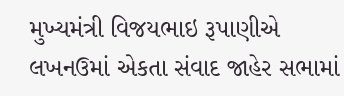મુખ્યમંત્રી વિજયભાઇ રૂપાણીએ લખનઉમાં એકતા સંવાદ જાહેર સભામાં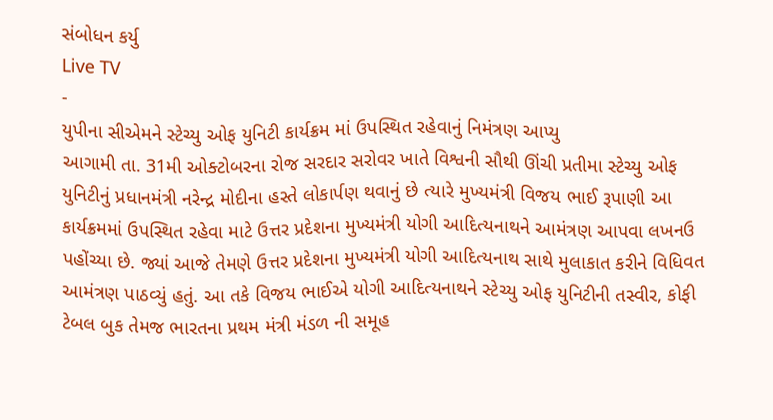સંબોધન કર્યુ
Live TV
-
યુપીના સીએમને સ્ટેચ્યુ ઓફ યુનિટી કાર્યક્રમ માં ઉપસ્થિત રહેવાનું નિમંત્રણ આપ્યુ
આગામી તા. 31મી ઓક્ટોબરના રોજ સરદાર સરોવર ખાતે વિશ્વની સૌથી ઊંચી પ્રતીમા સ્ટેચ્યુ ઓફ યુનિટીનું પ્રધાનમંત્રી નરેન્દ્ર મોદીના હસ્તે લોકાર્પણ થવાનું છે ત્યારે મુખ્યમંત્રી વિજય ભાઈ રૂપાણી આ કાર્યક્રમમાં ઉપસ્થિત રહેવા માટે ઉત્તર પ્રદેશના મુખ્યમંત્રી યોગી આદિત્યનાથને આમંત્રણ આપવા લખનઉ પહોંચ્યા છે. જ્યાં આજે તેમણે ઉત્તર પ્રદેશના મુખ્યમંત્રી યોગી આદિત્યનાથ સાથે મુલાકાત કરીને વિધિવત આમંત્રણ પાઠવ્યું હતું. આ તકે વિજય ભાઈએ યોગી આદિત્યનાથને સ્ટેચ્યુ ઓફ યુનિટીની તસ્વીર, કોફી ટેબલ બુક તેમજ ભારતના પ્રથમ મંત્રી મંડળ ની સમૂહ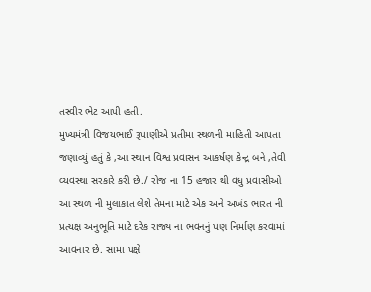તસ્વીર ભેટ આપી હતી.
મુખ્યમંત્રી વિજયભાઈ રૂપાણીએ પ્રતીમા સ્થળની માહિતી આપતા જણાવ્યું હતું કે ,આ સ્થાન વિશ્વ પ્રવાસન આકર્ષણ કેન્દ્ર બને ,તેવી વ્યવસ્થા સરકારે કરી છે./ રોજ ના 15 હજાર થી વધુ પ્રવાસીઓ આ સ્થળ ની મુલાકાત લેશે તેમના માટે એક અને અખંડ ભારત ની પ્રત્યક્ષ અનુભૂતિ માટે દરેક રાજ્ય ના ભવનનું પણ નિર્માણ કરવામાં આવનાર છે. સામા પક્ષે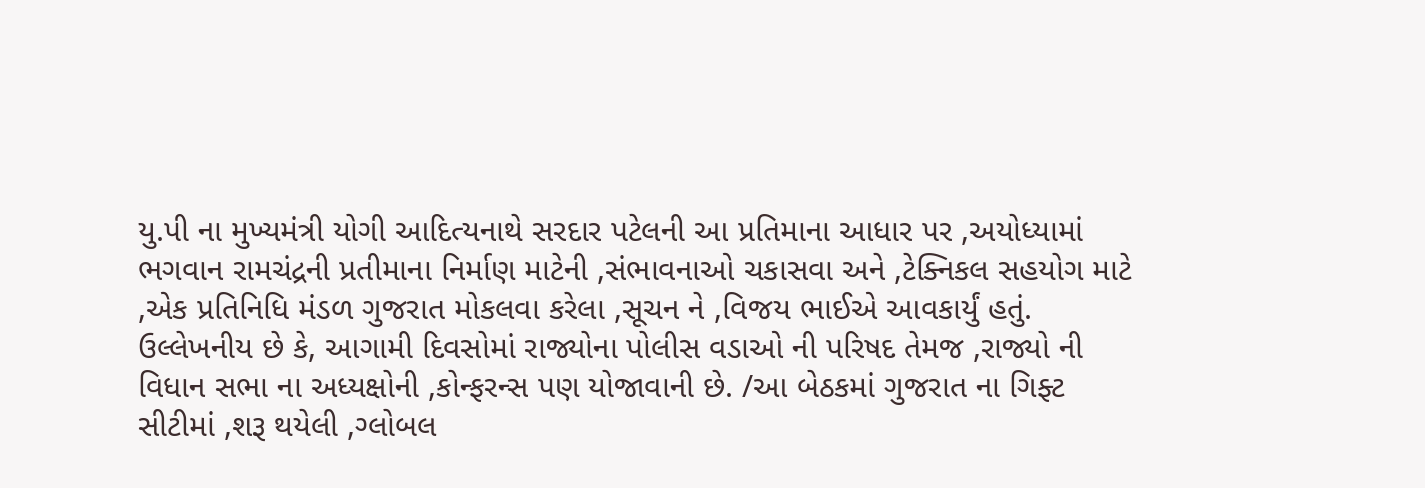યુ.પી ના મુખ્યમંત્રી યોગી આદિત્યનાથે સરદાર પટેલની આ પ્રતિમાના આધાર પર ,અયોધ્યામાં ભગવાન રામચંદ્રની પ્રતીમાના નિર્માણ માટેની ,સંભાવનાઓ ચકાસવા અને ,ટેક્નિકલ સહયોગ માટે ,એક પ્રતિનિધિ મંડળ ગુજરાત મોકલવા કરેલા ,સૂચન ને ,વિજય ભાઈએ આવકાર્યું હતું. ઉલ્લેખનીય છે કે, આગામી દિવસોમાં રાજ્યોના પોલીસ વડાઓ ની પરિષદ તેમજ ,રાજ્યો ની વિધાન સભા ના અધ્યક્ષોની ,કોન્ફરન્સ પણ યોજાવાની છે. /આ બેઠકમાં ગુજરાત ના ગિફ્ટ સીટીમાં ,શરૂ થયેલી ,ગ્લોબલ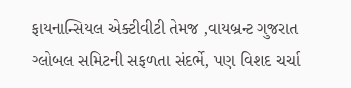ફાયનાન્સિયલ એક્ટીવીટી તેમજ ,વાયબ્રન્ટ ગુજરાત ગ્લોબલ સમિટની સફળતા સંદર્ભે, પણ વિશદ ચર્ચા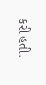કરી હતી.